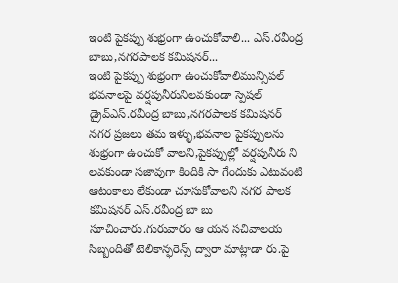ఇంటి పైకప్పు శుభ్రంగా ఉంచుకోవాలి... ఎస్.రవీంద్ర బాబు,నగరపాలక కమిషనర్...
ఇంటి పైకప్పు శుభ్రంగా ఉంచుకోవాలిమున్సిపల్ భవనాలపై వర్షపునీరునిలవకుండా స్పెషల్ డ్రైవ్ఎస్.రవీంద్ర బాబు,నగరపాలక కమిషనర్
నగర ప్రజలు తమ ఇళ్ళు,భవనాల పైకప్పులను శుభ్రంగా ఉంచుకో వాలని,పైకప్పుల్లో వర్షపునీరు ని లవకుండా సజావుగా కిందికి సా గేందుకు ఎటువంటి ఆటంకాలు లేకుండా చూసుకోవాలని నగర పాలక కమిషనర్ ఎస్.రవీంద్ర బా బు సూచించారు.గురువారం ఆ యన సచివాలయ సిబ్బందితో టెలికాన్ఫరెన్స్ ద్వారా మాట్లాడా రు.పై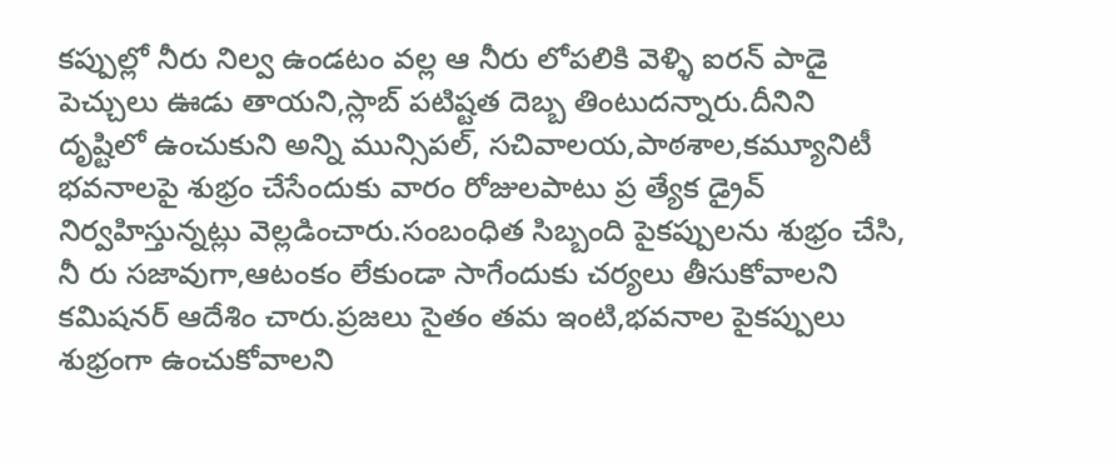కప్పుల్లో నీరు నిల్వ ఉండటం వల్ల ఆ నీరు లోపలికి వెళ్ళి ఐరన్ పాడై పెచ్చులు ఊడు తాయని,స్లాబ్ పటిష్టత దెబ్బ తింటుదన్నారు.దీనిని దృష్టిలో ఉంచుకుని అన్ని మున్సిపల్, సచివాలయ,పాఠశాల,కమ్యూనిటీ భవనాలపై శుభ్రం చేసేందుకు వారం రోజులపాటు ప్ర త్యేక డ్రైవ్ నిర్వహిస్తున్నట్లు వెల్లడించారు.సంబంధిత సిబ్బంది పైకప్పులను శుభ్రం చేసి, నీ రు సజావుగా,ఆటంకం లేకుండా సాగేందుకు చర్యలు తీసుకోవాలని కమిషనర్ ఆదేశిం చారు.ప్రజలు సైతం తమ ఇంటి,భవనాల పైకప్పులు శుభ్రంగా ఉంచుకోవాలని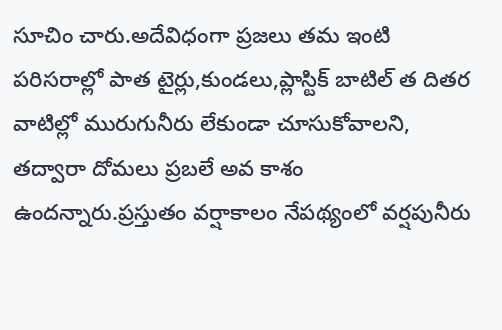సూచిం చారు.అదేవిధంగా ప్రజలు తమ ఇంటి పరిసరాల్లో పాత టైర్లు,కుండలు,ప్లాస్టిక్ బాటిల్ త దితర వాటిల్లో మురుగునీరు లేకుండా చూసుకోవాలని, తద్వారా దోమలు ప్రబలే అవ కాశం ఉందన్నారు.ప్రస్తుతం వర్షాకాలం నేపథ్యంలో వర్షపునీరు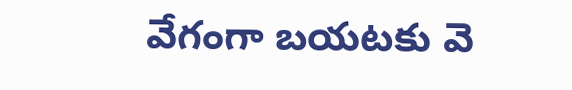వేగంగా బయటకు వె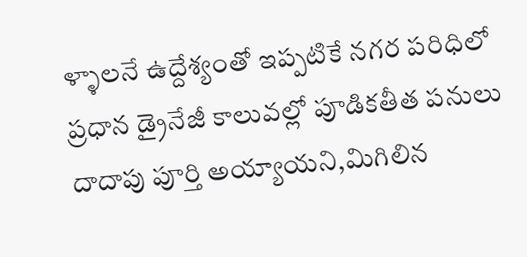ళ్ళాలనే ఉద్దేశ్యంతో ఇప్పటికే నగర పరిధిలో ప్రధాన డ్రైనేజీ కాలువల్లో పూడికతీత పనులు దాదాపు పూర్తి అయ్యాయని,మిగిలిన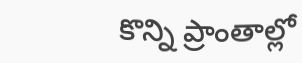కొన్ని ప్రాంతాల్లో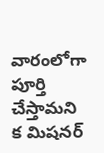వారంలోగా పూర్తి చేస్తామని క మిషనర్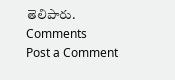తెలిపారు.
Comments
Post a Comment